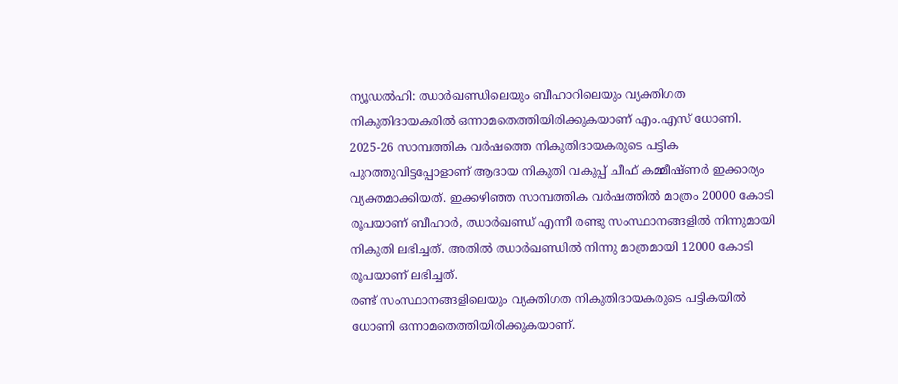ന്യൂഡൽഹി: ഝാർഖണ്ഡിലെയും ബീഹാറിലെയും വ്യക്തിഗത നികുതിദായകരിൽ ഒന്നാമതെത്തിയിരിക്കുകയാണ് എം.എസ് ധോണി. 2025-26 സാമ്പത്തിക വർഷത്തെ നികുതിദായകരുടെ പട്ടിക പുറത്തുവിട്ടപ്പോളാണ് ആദായ നികുതി വകുപ്പ് ചീഫ് കമ്മീഷ്ണർ ഇക്കാര്യം വ്യക്തമാക്കിയത്. ഇക്കഴിഞ്ഞ സാമ്പത്തിക വർഷത്തിൽ മാത്രം 20000 കോടി രൂപയാണ് ബീഹാർ, ഝാർഖണ്ഡ് എന്നീ രണ്ടു സംസ്ഥാനങ്ങളിൽ നിന്നുമായി നികുതി ലഭിച്ചത്. അതിൽ ഝാർഖണ്ഡിൽ നിന്നു മാത്രമായി 12000 കോടി രൂപയാണ് ലഭിച്ചത്.
രണ്ട് സംസ്ഥാനങ്ങളിലെയും വ്യക്തിഗത നികുതിദായകരുടെ പട്ടികയിൽ ധോണി ഒന്നാമതെത്തിയിരിക്കുകയാണ്.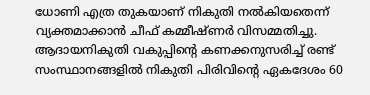ധോണി എത്ര തുകയാണ് നികുതി നൽകിയതെന്ന് വ്യക്തമാക്കാൻ ചീഫ് കമ്മീഷ്ണർ വിസമ്മതിച്ചു. ആദായനികുതി വകുപ്പിന്റെ കണക്കനുസരിച്ച് രണ്ട് സംസ്ഥാനങ്ങളിൽ നികുതി പിരിവിന്റെ ഏകദേശം 60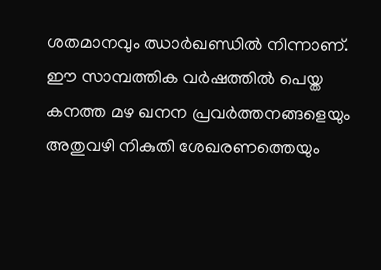ശതമാനവും ഝാർഖണ്ഡിൽ നിന്നാണ്. ഈ സാമ്പത്തിക വർഷത്തിൽ പെയ്ത കനത്ത മഴ ഖനന പ്രവർത്തനങ്ങളെയും അതുവഴി നികുതി ശേഖരണത്തെയും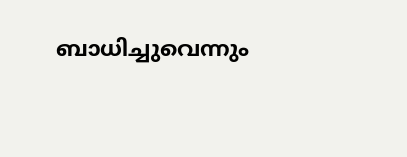ബാധിച്ചുവെന്നും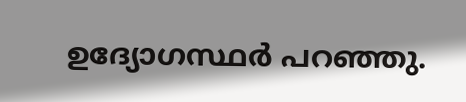ഉദ്യോഗസ്ഥർ പറഞ്ഞു.